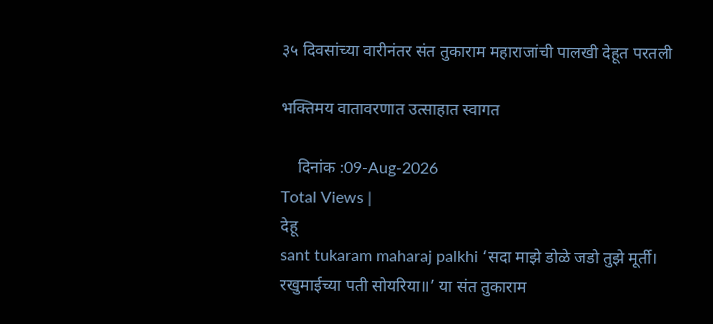३५ दिवसांच्या वारीनंतर संत तुकाराम महाराजांची पालखी देहूत परतली

भक्तिमय वातावरणात उत्साहात स्वागत

    दिनांक :09-Aug-2026
Total Views |
देहू
sant tukaram maharaj palkhi ‘सदा माझे डोळे जडो तुझे मूर्ती। रखुमाईच्या पती सोयरिया॥’ या संत तुकाराम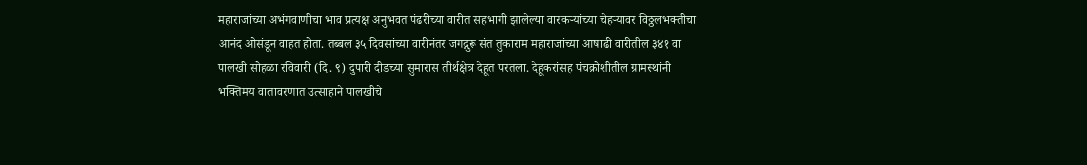महाराजांच्या अभंगवाणीचा भाव प्रत्यक्ष अनुभवत पंढरीच्या वारीत सहभागी झालेल्या वारकऱ्यांच्या चेहऱ्यावर विठ्ठलभक्तीचा आनंद ओसंडून वाहत होता. तब्बल ३५ दिवसांच्या वारीनंतर जगद्गुरू संत तुकाराम महाराजांच्या आषाढी वारीतील ३४१ वा पालखी सोहळा रविवारी (दि. ९) दुपारी दीडच्या सुमारास तीर्थक्षेत्र देहूत परतला. देहूकरांसह पंचक्रोशीतील ग्रामस्थांनी भक्तिमय वातावरणात उत्साहाने पालखीचे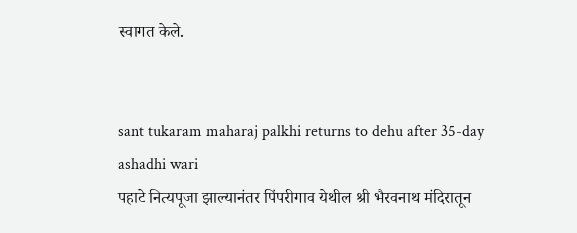स्वागत केले.


sant tukaram maharaj palkhi returns to dehu after 35-day ashadhi wari
पहाटे नित्यपूजा झाल्यानंतर पिंपरीगाव येथील श्री भैरवनाथ मंदिरातून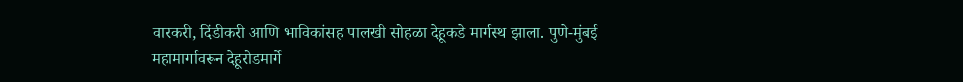वारकरी, दिंडीकरी आणि भाविकांसह पालखी सोहळा देहूकडे मार्गस्थ झाला. पुणे-मुंबई महामार्गावरून देहूरोडमार्गे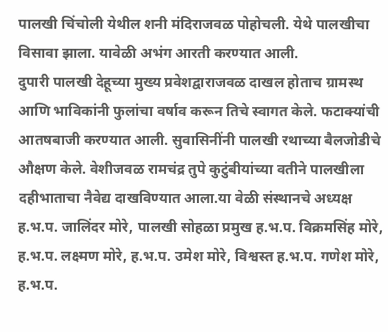पालखी चिंचोली येथील शनी मंदिराजवळ पोहोचली. येथे पालखीचा विसावा झाला. यावेळी अभंग आरती करण्यात आली.
दुपारी पालखी देहूच्या मुख्य प्रवेशद्वाराजवळ दाखल होताच ग्रामस्थ आणि भाविकांनी फुलांचा वर्षाव करून तिचे स्वागत केले. फटाक्यांची आतषबाजी करण्यात आली. सुवासिनींनी पालखी रथाच्या बैलजोडीचे औक्षण केले. वेशीजवळ रामचंद्र तुपे कुटुंबीयांच्या वतीने पालखीला दहीभाताचा नैवेद्य दाखविण्यात आला.या वेळी संस्थानचे अध्यक्ष ह.भ.प. जालिंदर मोरे, पालखी सोहळा प्रमुख ह.भ.प. विक्रमसिंह मोरे, ह.भ.प. लक्ष्मण मोरे, ह.भ.प. उमेश मोरे, विश्वस्त ह.भ.प. गणेश मोरे, ह.भ.प.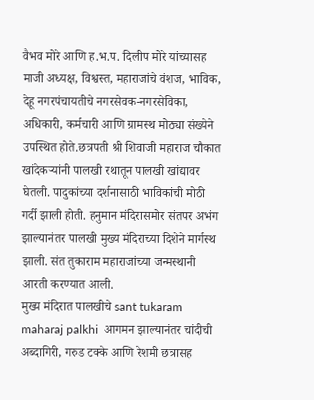वैभव मोरे आणि ह.भ.प. दिलीप मोरे यांच्यासह माजी अध्यक्ष, विश्वस्त, महाराजांचे वंशज, भाविक, देहू नगरपंचायतीचे नगरसेवक-नगरसेविका, अधिकारी, कर्मचारी आणि ग्रामस्थ मोठ्या संख्येने उपस्थित होते.छत्रपती श्री शिवाजी महाराज चौकात खांदेकऱ्यांनी पालखी रथातून पालखी खांद्यावर घेतली. पादुकांच्या दर्शनासाठी भाविकांची मोठी गर्दी झाली होती. हनुमान मंदिरासमोर संतपर अभंग झाल्यानंतर पालखी मुख्य मंदिराच्या दिशेने मार्गस्थ झाली. संत तुकाराम महाराजांच्या जन्मस्थानी आरती करण्यात आली.
मुख्य मंदिरात पालखीचे sant tukaram maharaj palkhi  आगमन झाल्यानंतर चांदीची अब्दागिरी, गरुड टक्के आणि रेशमी छत्रासह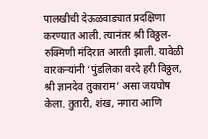पालखीची देऊळवाड्यात प्रदक्षिणा करण्यात आली. त्यानंतर श्री विठ्ठल-रुक्मिणी मंदिरात आरती झाली. यावेळी वारकऱ्यांनी ‘पुंडलिका वरदे हरी विठ्ठल, श्री ज्ञानदेव तुकाराम’ असा जयघोष केला. तुतारी, शंख, नगारा आणि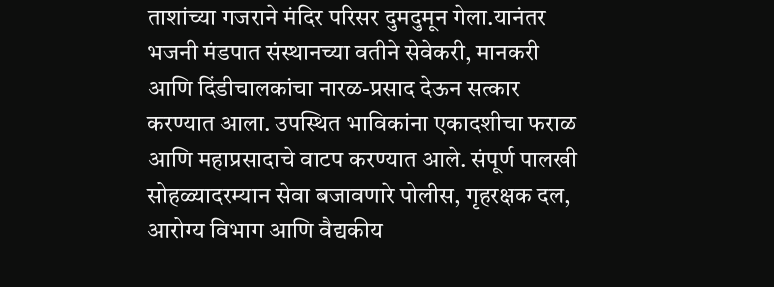ताशांच्या गजराने मंदिर परिसर दुमदुमून गेला.यानंतर भजनी मंडपात संस्थानच्या वतीने सेवेकरी, मानकरी आणि दिंडीचालकांचा नारळ-प्रसाद देऊन सत्कार करण्यात आला. उपस्थित भाविकांना एकादशीचा फराळ आणि महाप्रसादाचे वाटप करण्यात आले. संपूर्ण पालखी सोहळ्यादरम्यान सेवा बजावणारे पोलीस, गृहरक्षक दल, आरोग्य विभाग आणि वैद्यकीय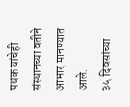पथक यांचेही संस्थानच्या वतीने आभार मानण्यात आले.
३५ दिवसांच्या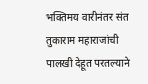भक्तिमय वारीनंतर संत तुकाराम महाराजांची पालखी देहूत परतल्याने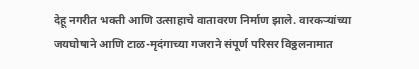देहू नगरीत भक्ती आणि उत्साहाचे वातावरण निर्माण झाले. वारकऱ्यांच्या जयघोषाने आणि टाळ-मृदंगाच्या गजराने संपूर्ण परिसर विठ्ठलनामात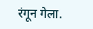रंगून गेला.